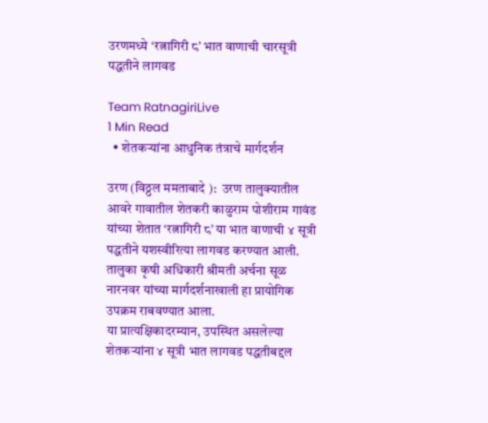उरणमध्ये ‘रत्नागिरी ८’ भात वाणाची चारसूत्री पद्धतीने लागवड

Team RatnagiriLive
1 Min Read
  • शेतकऱ्यांना आधुनिक तंत्राचे मार्गदर्शन

उरण (विठ्ठल ममताबादे ):  उरण तालुक्यातील आवरे गावातील शेतकरी काळुराम पोशीराम गावंड यांच्या शेतात ‘रत्नागिरी ८’ या भात वाणाची ४ सूत्री पद्धतीने यशस्वीरित्या लागवड करण्यात आली. तालुका कृषी अधिकारी श्रीमती अर्चना सूळ नारनवर यांच्या मार्गदर्शनाखाली हा प्रायोगिक उपक्रम राबवण्यात आला.
या प्रात्यक्षिकादरम्यान, उपस्थित असलेल्या शेतकऱ्यांना ४ सूत्री भात लागवड पद्धतीबद्दल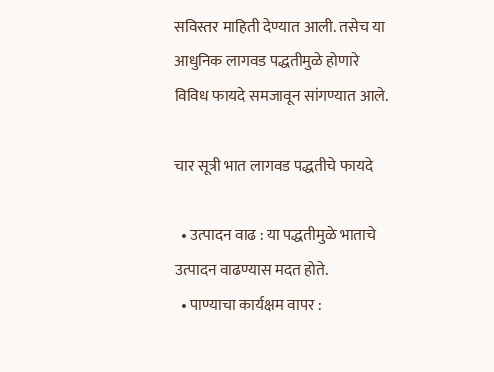सविस्तर माहिती देण्यात आली. तसेच या आधुनिक लागवड पद्धतीमुळे होणारे विविध फायदे समजावून सांगण्यात आले.

चार सूत्री भात लागवड पद्धतीचे फायदे

  • उत्पादन वाढ : या पद्धतीमुळे भाताचे उत्पादन वाढण्यास मदत होते.
  • पाण्याचा कार्यक्षम वापर :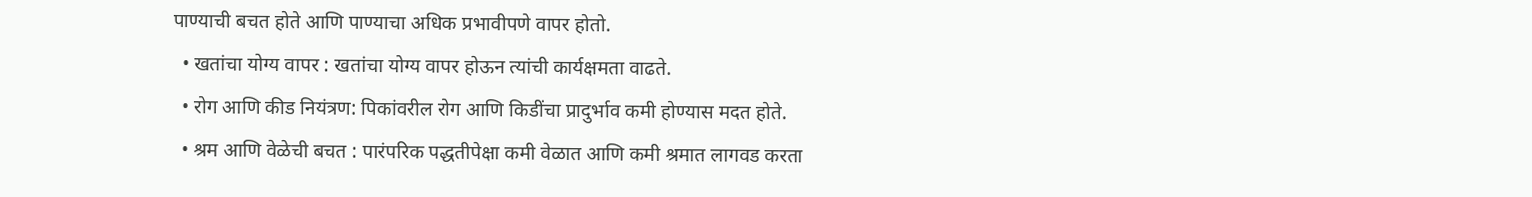पाण्याची बचत होते आणि पाण्याचा अधिक प्रभावीपणे वापर होतो.
  • खतांचा योग्य वापर : खतांचा योग्य वापर होऊन त्यांची कार्यक्षमता वाढते.
  • रोग आणि कीड नियंत्रण: पिकांवरील रोग आणि किडींचा प्रादुर्भाव कमी होण्यास मदत होते.
  • श्रम आणि वेळेची बचत : पारंपरिक पद्धतीपेक्षा कमी वेळात आणि कमी श्रमात लागवड करता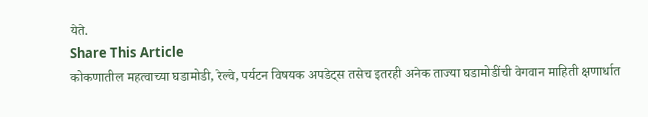येते.
Share This Article
कोकणातील महत्वाच्या घडामोडी, रेल्वे, पर्यटन विषयक अपडेट्स तसेच इतरही अनेक ताज्या घडामोडींची वेगवान माहिती क्षणार्धात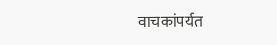वाचकांपर्यत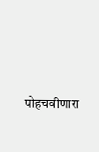पोहचवीणारा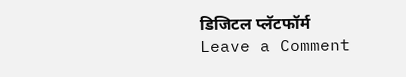डिजिटल प्लॅटफॉर्म
Leave a Comment